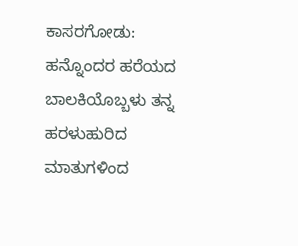ಕಾಸರಗೋಡು: ಹನ್ನೊಂದರ ಹರೆಯದ ಬಾಲಕಿಯೊಬ್ಬಳು ತನ್ನ ಹರಳುಹುರಿದ ಮಾತುಗಳಿಂದ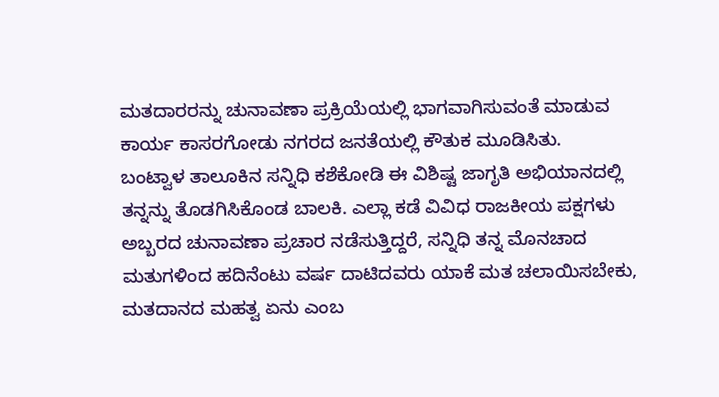ಮತದಾರರನ್ನು ಚುನಾವಣಾ ಪ್ರಕ್ರಿಯೆಯಲ್ಲಿ ಭಾಗವಾಗಿಸುವಂತೆ ಮಾಡುವ ಕಾರ್ಯ ಕಾಸರಗೋಡು ನಗರದ ಜನತೆಯಲ್ಲಿ ಕೌತುಕ ಮೂಡಿಸಿತು.
ಬಂಟ್ವಾಳ ತಾಲೂಕಿನ ಸನ್ನಿಧಿ ಕಶೆಕೋಡಿ ಈ ವಿಶಿಷ್ಟ ಜಾಗೃತಿ ಅಭಿಯಾನದಲ್ಲಿ ತನ್ನನ್ನು ತೊಡಗಿಸಿಕೊಂಡ ಬಾಲಕಿ. ಎಲ್ಲಾ ಕಡೆ ವಿವಿಧ ರಾಜಕೀಯ ಪಕ್ಷಗಳು ಅಬ್ಬರದ ಚುನಾವಣಾ ಪ್ರಚಾರ ನಡೆಸುತ್ತಿದ್ದರೆ, ಸನ್ನಿಧಿ ತನ್ನ ಮೊನಚಾದ ಮತುಗಳಿಂದ ಹದಿನೆಂಟು ವರ್ಷ ದಾಟಿದವರು ಯಾಕೆ ಮತ ಚಲಾಯಿಸಬೇಕು, ಮತದಾನದ ಮಹತ್ವ ಏನು ಎಂಬ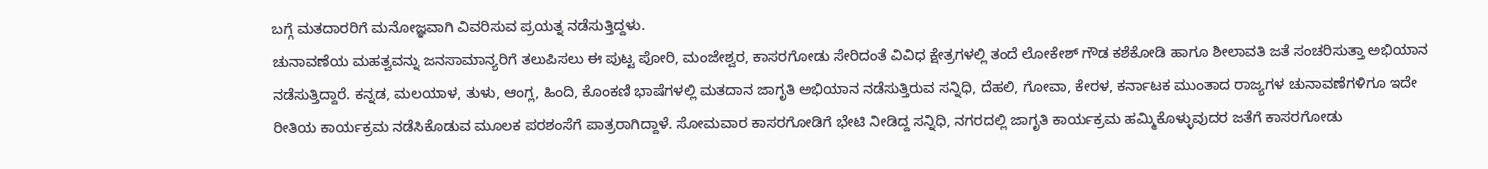ಬಗ್ಗೆ ಮತದಾರರಿಗೆ ಮನೋಜ್ಞವಾಗಿ ವಿವರಿಸುವ ಪ್ರಯತ್ನ ನಡೆಸುತ್ತಿದ್ದಳು.
ಚುನಾವಣೆಯ ಮಹತ್ವವನ್ನು ಜನಸಾಮಾನ್ಯರಿಗೆ ತಲುಪಿಸಲು ಈ ಪುಟ್ಟ ಪೋರಿ, ಮಂಜೇಶ್ವರ, ಕಾಸರಗೋಡು ಸೇರಿದಂತೆ ವಿವಿಧ ಕ್ಷೇತ್ರಗಳಲ್ಲಿ ತಂದೆ ಲೋಕೇಶ್ ಗೌಡ ಕಶೆಕೋಡಿ ಹಾಗೂ ಶೀಲಾವತಿ ಜತೆ ಸಂಚರಿಸುತ್ತಾ ಅಭಿಯಾನ ನಡೆಸುತ್ತಿದ್ದಾರೆ. ಕನ್ನಡ, ಮಲಯಾಳ, ತುಳು, ಆಂಗ್ಲ, ಹಿಂದಿ, ಕೊಂಕಣಿ ಭಾಷೆಗಳಲ್ಲಿ ಮತದಾನ ಜಾಗೃತಿ ಅಭಿಯಾನ ನಡೆಸುತ್ತಿರುವ ಸನ್ನಿಧಿ, ದೆಹಲಿ, ಗೋವಾ, ಕೇರಳ, ಕರ್ನಾಟಕ ಮುಂತಾದ ರಾಜ್ಯಗಳ ಚುನಾವಣೆಗಳಿಗೂ ಇದೇ ರೀತಿಯ ಕಾರ್ಯಕ್ರಮ ನಡೆಸಿಕೊಡುವ ಮೂಲಕ ಪರಶಂಸೆಗೆ ಪಾತ್ರರಾಗಿದ್ದಾಳೆ. ಸೋಮವಾರ ಕಾಸರಗೋಡಿಗೆ ಭೇಟಿ ನೀಡಿದ್ದ ಸನ್ನಿಧಿ, ನಗರದಲ್ಲಿ ಜಾಗೃತಿ ಕಾರ್ಯಕ್ರಮ ಹಮ್ಮಿಕೊಳ್ಳುವುದರ ಜತೆಗೆ ಕಾಸರಗೋಡು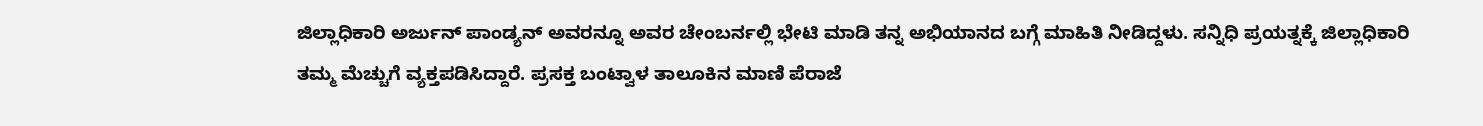ಜಿಲ್ಲಾಧಿಕಾರಿ ಅರ್ಜುನ್ ಪಾಂಡ್ಯನ್ ಅವರನ್ನೂ ಅವರ ಚೇಂಬರ್ನಲ್ಲಿ ಭೇಟಿ ಮಾಡಿ ತನ್ನ ಅಭಿಯಾನದ ಬಗ್ಗೆ ಮಾಹಿತಿ ನೀಡಿದ್ದಳು. ಸನ್ನಿಧಿ ಪ್ರಯತ್ನಕ್ಕೆ ಜಿಲ್ಲಾಧಿಕಾರಿ ತಮ್ಮ ಮೆಚ್ಚುಗೆ ವ್ಯಕ್ತಪಡಿಸಿದ್ದಾರೆ. ಪ್ರಸಕ್ತ ಬಂಟ್ವಾಳ ತಾಲೂಕಿನ ಮಾಣಿ ಪೆರಾಜೆ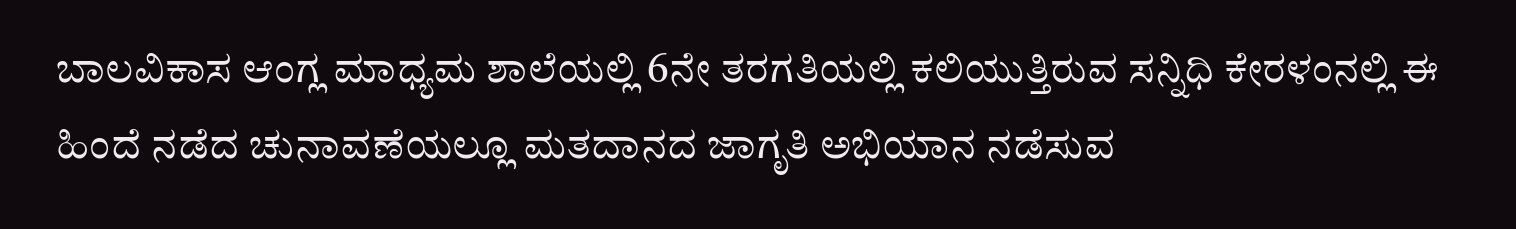ಬಾಲವಿಕಾಸ ಆಂಗ್ಲ ಮಾಧ್ಯಮ ಶಾಲೆಯಲ್ಲಿ 6ನೇ ತರಗತಿಯಲ್ಲಿ ಕಲಿಯುತ್ತಿರುವ ಸನ್ನಿಧಿ ಕೇರಳಂನಲ್ಲಿ ಈ ಹಿಂದೆ ನಡೆದ ಚುನಾವಣೆಯಲ್ಲೂ ಮತದಾನದ ಜಾಗೃತಿ ಅಭಿಯಾನ ನಡೆಸುವ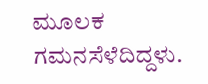ಮೂಲಕ ಗಮನಸೆಳೆದಿದ್ದಳು.